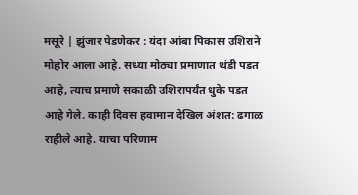मसूरे | झुंजार पेडणेकर : यंदा आंबा पिकास उशिराने मोहोर आला आहे. सध्या मोठ्या प्रमाणात थंडी पडत आहे, त्याच प्रमाणे सकाळी उशिरापर्यंत धुके पडत आहे गेले. काही दिवस हवामान देखिल अंशत: ढगाळ राहीले आहे. याचा परिणाम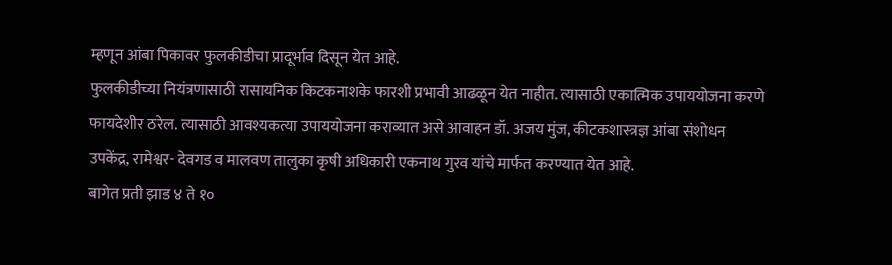म्हणून आंबा पिकावर फुलकीडीचा प्रादूर्भाव दिसून येत आहे.
फुलकीडीच्या नियंत्रणासाठी रासायनिक किटकनाशके फारशी प्रभावी आढळून येत नाहीत. त्यासाठी एकात्मिक उपाययोजना करणे फायदेशीर ठरेल. त्यासाठी आवश्यकत्या उपाययोजना कराव्यात असे आवाहन डॉ. अजय मुंज, कीटकशास्त्रज्ञ आंबा संशोधन उपकेंद्र, रामेश्वर- देवगड व मालवण तालुका कृषी अधिकारी एकनाथ गुरव यांचे मार्फत करण्यात येत आहे.
बागेत प्रती झाड ४ ते १०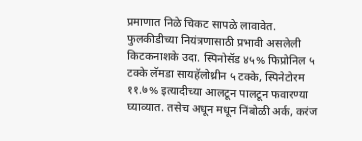प्रमाणात निळे चिकट सापळे लावावेत.
फुलकीडीच्या नियंत्रणासाठी प्रभावी असलेली किटकनाशके उदा. स्पिनोसॅड ४५% फिप्रोनिल ५ टक्के लॅमडा सायहॅलोथ्रीन ५ टक्के, स्पिनेटोरम ११.७% इत्यादीच्या आलटून पालटून फवारण्या घ्याव्यात. तसेच अधून मधून निंबोळी अर्क, करंज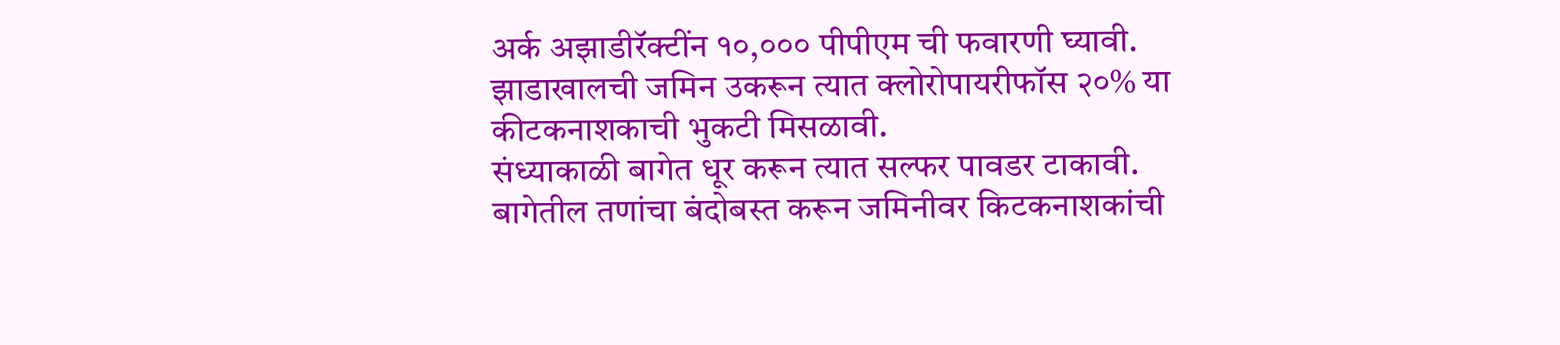अर्क अझाडीरॅक्टींन १०,००० पीपीएम ची फवारणी घ्यावी.
झाडाखालची जमिन उकरून त्यात क्लोरोपायरीफॉस २०% या कीटकनाशकाची भुकटी मिसळावी.
संध्याकाळी बागेत धूर करून त्यात सल्फर पावडर टाकावी.
बागेतील तणांचा बंदोबस्त करून जमिनीवर किटकनाशकांची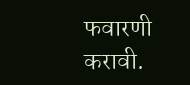फवारणी करावी.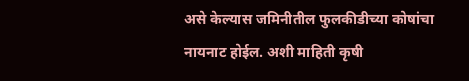असे केल्यास जमिनीतील फुलकीडीच्या कोषांचा नायनाट होईल. अशी माहिती कृषी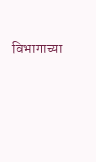विभागाच्या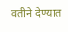वतीने देण्यात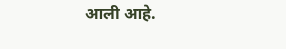आली आहे.